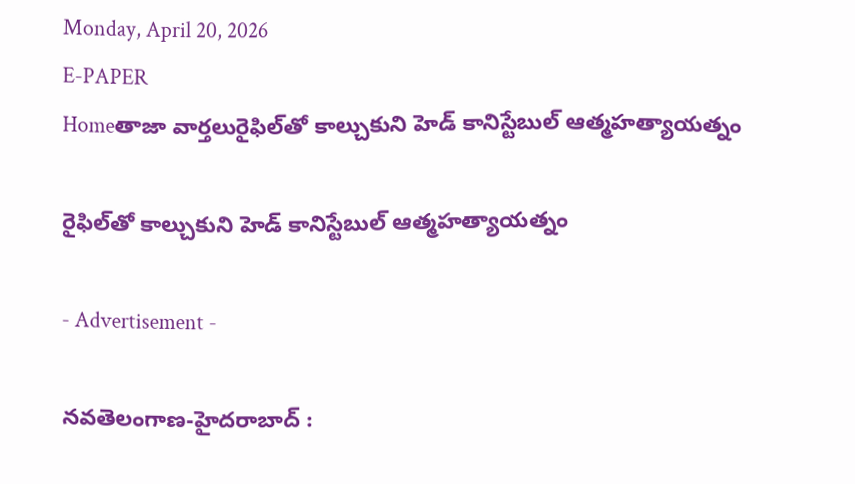Monday, April 20, 2026
E-PAPER
Homeతాజా వార్తలురైఫిల్‌తో కాల్చుకుని హెడ్ కానిస్టేబుల్ ఆత్మహత్యాయత్నం

రైఫిల్‌తో కాల్చుకుని హెడ్ కానిస్టేబుల్ ఆత్మహత్యాయత్నం

- Advertisement -

న‌వ‌తెలంగాణ‌-హైద‌రాబాద్ :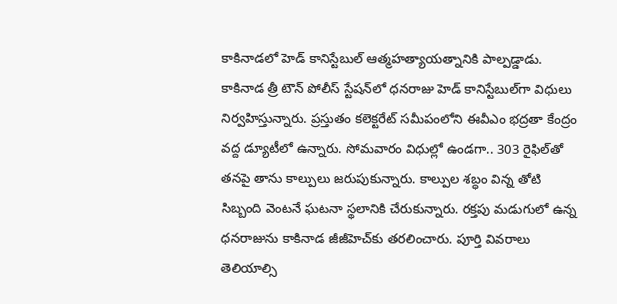కాకినాడలో హెడ్ కానిస్టేబుల్ ఆత్మహత్యాయత్నానికి పాల్పడ్డాడు. కాకినాడ త్రీ టౌన్ పోలీస్ స్టేషన్‌లో ధనరాజు హెడ్ కానిస్టేబుల్‌గా విధులు నిర్వహిస్తున్నారు. ప్రస్తుతం కలెక్టరేట్ సమీపంలోని ఈవీఎం భద్రతా కేంద్రం వద్ద డ్యూటీలో ఉన్నారు. సోమవారం విధుల్లో ఉండగా.. 303 రైఫిల్‌తో తనపై తాను కాల్పులు జరుపుకున్నారు. కాల్పుల శబ్ధం విన్న తోటి సిబ్బంది వెంటనే ఘటనా స్థలానికి చేరుకున్నారు. రక్తపు మడుగులో ఉన్న ధనరాజును కాకినాడ జీజీహెచ్‌కు తరలించారు. పూర్తి వివరాలు తెలియాల్సి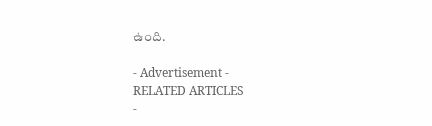ఉంది.

- Advertisement -
RELATED ARTICLES
-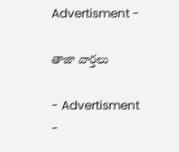Advertisment -

తాజా వార్తలు

- Advertisment -